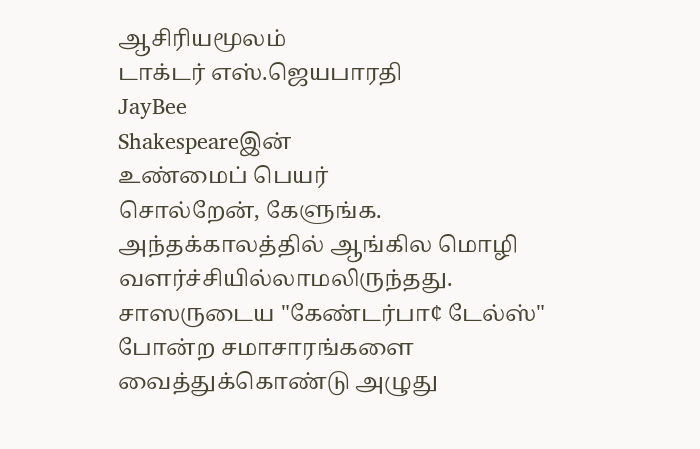ஆசிரியமூலம்
டாக்டர் எஸ்.ஜெயபாரதி
JayBee
Shakespeareஇன்
உண்மைப் பெயர்
சொல்றேன், கேளுங்க.
அந்தக்காலத்தில் ஆங்கில மொழி வளர்ச்சியில்லாமலிருந்தது.
சாஸருடைய "கேண்டர்பா¢ டேல்ஸ்"
போன்ற சமாசாரங்களை வைத்துக்கொண்டு அழுது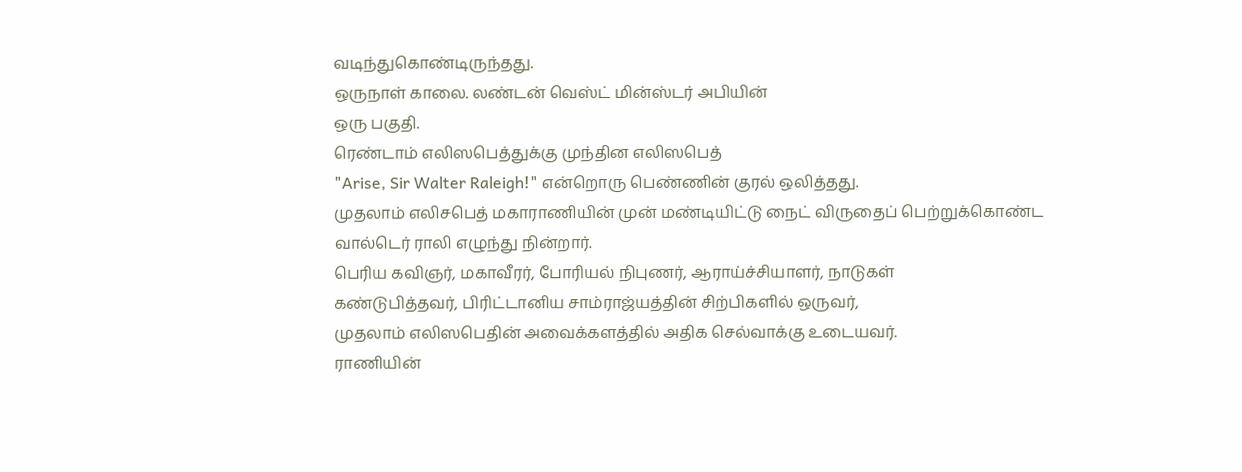வடிந்துகொண்டிருந்தது.
ஒருநாள் காலை. லண்டன் வெஸ்ட் மின்ஸ்டர் அபியின்
ஒரு பகுதி.
ரெண்டாம் எலிஸபெத்துக்கு முந்தின எலிஸபெத்
"Arise, Sir Walter Raleigh!" என்றொரு பெண்ணின் குரல் ஒலித்தது.
முதலாம் எலிசபெத் மகாராணியின் முன் மண்டியிட்டு நைட் விருதைப் பெற்றுக்கொண்ட
வால்டெர் ராலி எழுந்து நின்றார்.
பெரிய கவிஞர், மகாவீரர், போரியல் நிபுணர், ஆராய்ச்சியாளர், நாடுகள்
கண்டுபித்தவர், பிரிட்டானிய சாம்ராஜ்யத்தின் சிற்பிகளில் ஒருவர்,
முதலாம் எலிஸபெதின் அவைக்களத்தில் அதிக செல்வாக்கு உடையவர்.
ராணியின்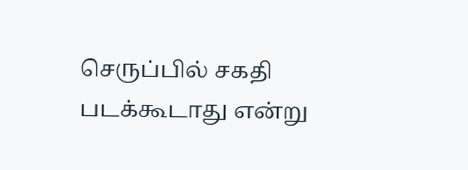செருப்பில் சகதி படக்கூடாது என்று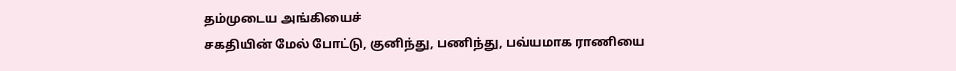தம்முடைய அங்கியைச்
சகதியின் மேல் போட்டு, குனிந்து, பணிந்து, பவ்யமாக ராணியை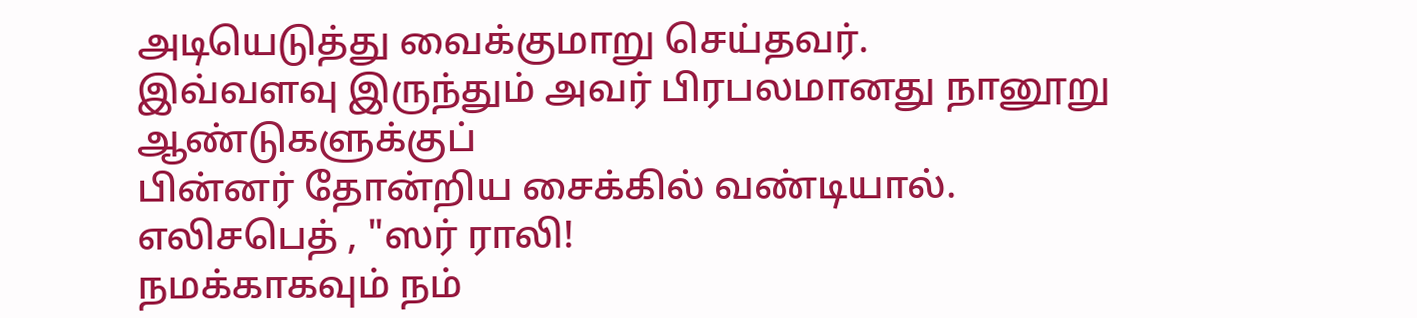அடியெடுத்து வைக்குமாறு செய்தவர்.
இவ்வளவு இருந்தும் அவர் பிரபலமானது நானூறு ஆண்டுகளுக்குப்
பின்னர் தோன்றிய சைக்கில் வண்டியால்.
எலிசபெத் , "ஸர் ராலி!
நமக்காகவும் நம்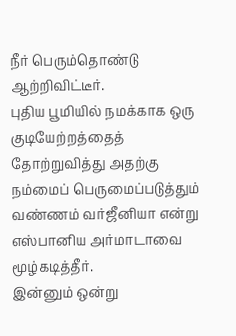நீர் பெரும்தொண்டு ஆற்றிவிட்டீர்.
புதிய பூமியில் நமக்காக ஒரு குடியேற்றத்தைத் தோற்றுவித்து அதற்கு நம்மைப் பெருமைப்படுத்தும்
வண்ணம் வர்ஜீனியா என்று எஸ்பானிய அர்மாடாவை மூழ்கடித்தீர்.
இன்னும் ஒன்று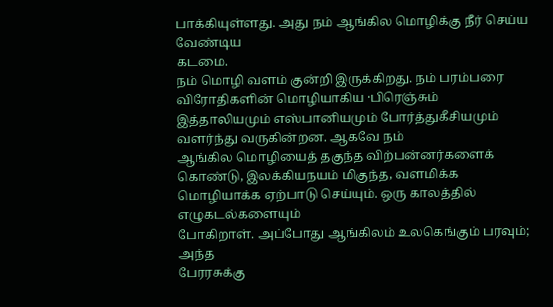பாக்கியுள்ளது. அது நம் ஆங்கில மொழிக்கு நீர் செய்ய வேண்டிய
கடமை.
நம் மொழி வளம் குன்றி இருக்கிறது. நம் பரம்பரை விரோதிகளின் மொழியாகிய ·பிரெஞ்சும்
இத்தாலியமும் எஸ்பானியமும் போர்த்துகீசியமும் வளர்ந்து வருகின்றன. ஆகவே நம்
ஆங்கில மொழியைத் தகுந்த விற்பன்னர்களைக் கொண்டு, இலக்கியநயம் மிகுந்த, வளமிக்க
மொழியாக்க ஏற்பாடு செய்யும். ஒரு காலத்தில் எழுகடல்களையும்
போகிறாள். அப்போது ஆங்கிலம் உலகெங்கும் பரவும்; அந்த
பேரரசுக்கு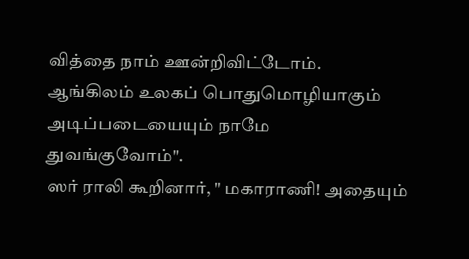வித்தை நாம் ஊன்றிவிட்டோம்.
ஆங்கிலம் உலகப் பொதுமொழியாகும் அடிப்படையையும் நாமே
துவங்குவோம்".
ஸர் ராலி கூறினார், " மகாராணி! அதையும்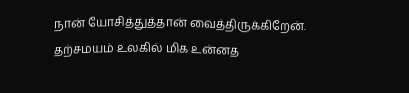நான் யோசித்துத்தான் வைத்திருக்கிறேன்.
தற்சமயம் உலகில் மிக உன்னத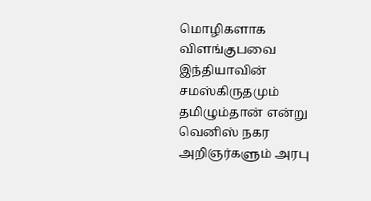மொழிகளாக விளங்குபவை இந்தியாவின் சமஸ்கிருதமும்
தமிழும்தான் என்று வெனிஸ் நகர அறிஞர்களும் அரபு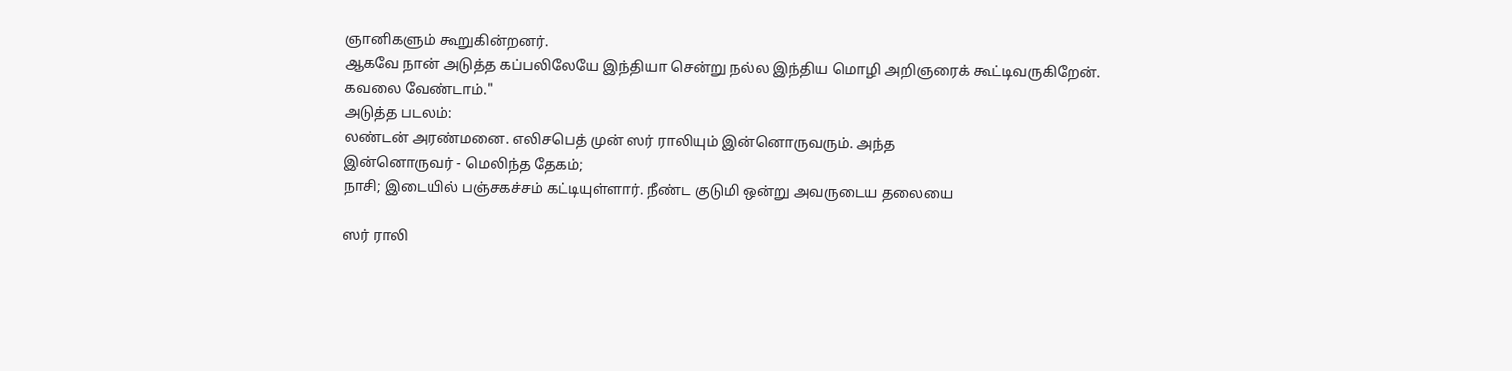ஞானிகளும் கூறுகின்றனர்.
ஆகவே நான் அடுத்த கப்பலிலேயே இந்தியா சென்று நல்ல இந்திய மொழி அறிஞரைக் கூட்டிவருகிறேன்.
கவலை வேண்டாம்."
அடுத்த படலம்:
லண்டன் அரண்மனை. எலிசபெத் முன் ஸர் ராலியும் இன்னொருவரும். அந்த
இன்னொருவர் - மெலிந்த தேகம்;
நாசி; இடையில் பஞ்சகச்சம் கட்டியுள்ளார். நீண்ட குடுமி ஒன்று அவருடைய தலையை

ஸர் ராலி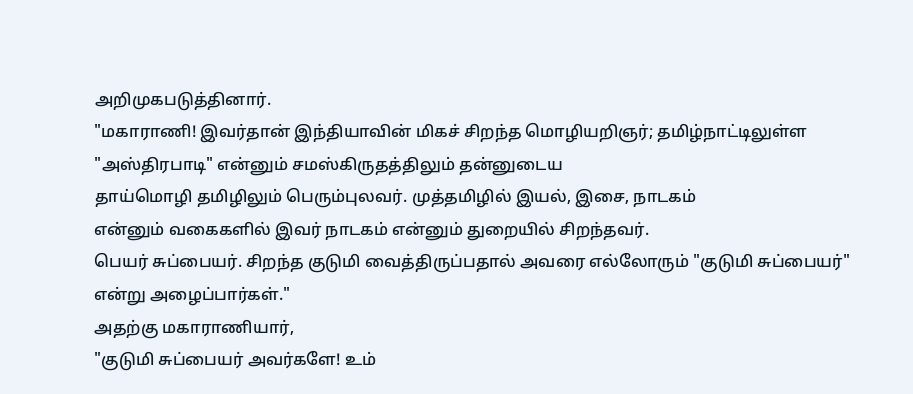அறிமுகபடுத்தினார்.
"மகாராணி! இவர்தான் இந்தியாவின் மிகச் சிறந்த மொழியறிஞர்; தமிழ்நாட்டிலுள்ள
"அஸ்திரபாடி" என்னும் சமஸ்கிருதத்திலும் தன்னுடைய
தாய்மொழி தமிழிலும் பெரும்புலவர். முத்தமிழில் இயல், இசை, நாடகம்
என்னும் வகைகளில் இவர் நாடகம் என்னும் துறையில் சிறந்தவர்.
பெயர் சுப்பையர். சிறந்த குடுமி வைத்திருப்பதால் அவரை எல்லோரும் "குடுமி சுப்பையர்"
என்று அழைப்பார்கள்."
அதற்கு மகாராணியார்,
"குடுமி சுப்பையர் அவர்களே! உம்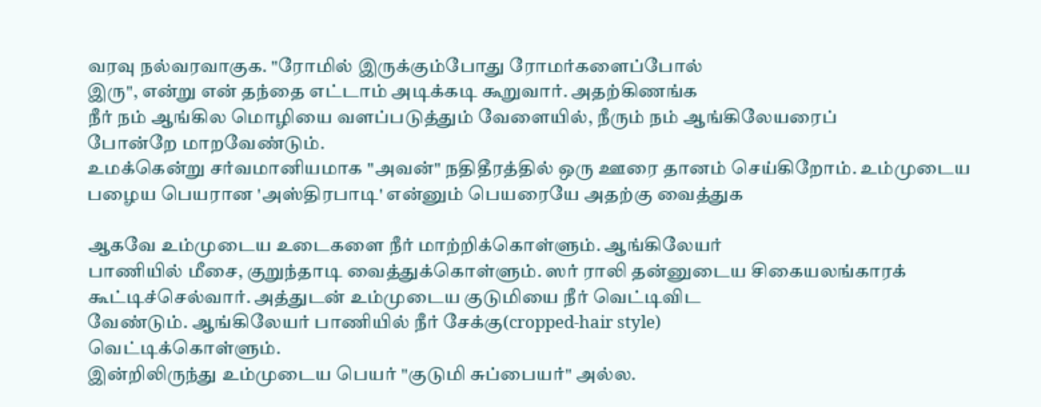வரவு நல்வரவாகுக. "ரோமில் இருக்கும்போது ரோமர்களைப்போல்
இரு", என்று என் தந்தை எட்டாம் அடிக்கடி கூறுவார். அதற்கிணங்க
நீர் நம் ஆங்கில மொழியை வளப்படுத்தும் வேளையில், நீரும் நம் ஆங்கிலேயரைப்
போன்றே மாறவேண்டும்.
உமக்கென்று சர்வமானியமாக "அவன்" நதிதீரத்தில் ஒரு ஊரை தானம் செய்கிறோம். உம்முடைய
பழைய பெயரான 'அஸ்திரபாடி' என்னும் பெயரையே அதற்கு வைத்துக

ஆகவே உம்முடைய உடைகளை நீர் மாற்றிக்கொள்ளும். ஆங்கிலேயர்
பாணியில் மீசை, குறுந்தாடி வைத்துக்கொள்ளும். ஸர் ராலி தன்னுடைய சிகையலங்காரக்
கூட்டிச்செல்வார். அத்துடன் உம்முடைய குடுமியை நீர் வெட்டிவிட
வேண்டும். ஆங்கிலேயர் பாணியில் நீர் சேக்கு(cropped-hair style)
வெட்டிக்கொள்ளும்.
இன்றிலிருந்து உம்முடைய பெயர் "குடுமி சுப்பையர்" அல்ல.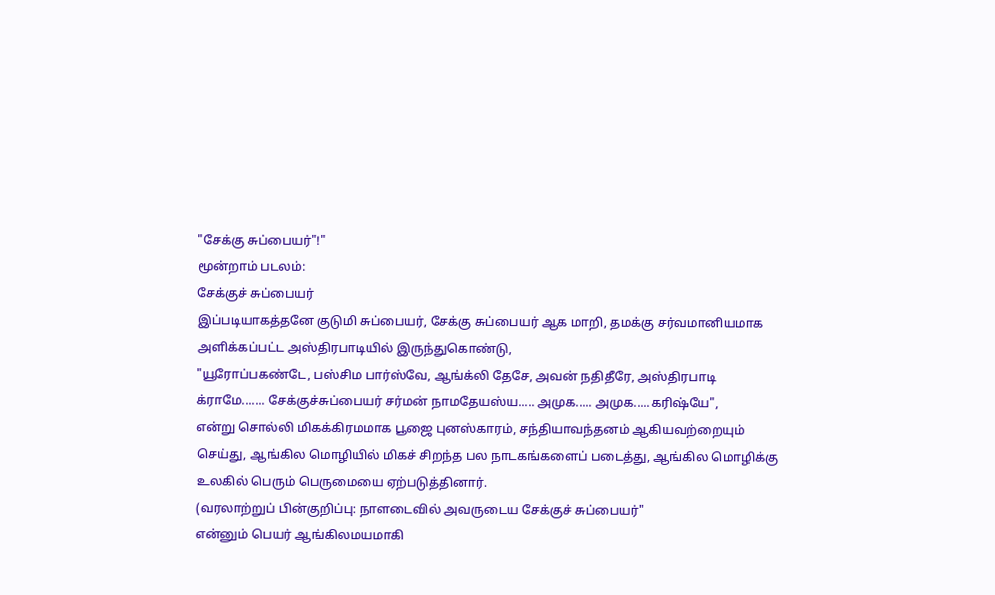"சேக்கு சுப்பையர்"!"
மூன்றாம் படலம்:
சேக்குச் சுப்பையர்
இப்படியாகத்தனே குடுமி சுப்பையர், சேக்கு சுப்பையர் ஆக மாறி, தமக்கு சர்வமானியமாக
அளிக்கப்பட்ட அஸ்திரபாடியில் இருந்துகொண்டு,
"யூரோப்பகண்டே, பஸ்சிம பார்ஸ்வே, ஆங்க்லி தேசே, அவன் நதிதீரே, அஸ்திரபாடி
க்ராமே....... சேக்குச்சுப்பையர் சர்மன் நாமதேயஸ்ய..... அமுக..... அமுக.....கரிஷ்யே",
என்று சொல்லி மிகக்கிரமமாக பூஜை புனஸ்காரம், சந்தியாவந்தனம் ஆகியவற்றையும்
செய்து, ஆங்கில மொழியில் மிகச் சிறந்த பல நாடகங்களைப் படைத்து, ஆங்கில மொழிக்கு
உலகில் பெரும் பெருமையை ஏற்படுத்தினார்.
(வரலாற்றுப் பின்குறிப்பு: நாளடைவில் அவருடைய சேக்குச் சுப்பையர்"
என்னும் பெயர் ஆங்கிலமயமாகி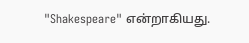"Shakespeare" என்றாகியது.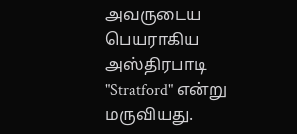அவருடைய பெயராகிய அஸ்திரபாடி
"Stratford" என்று மருவியது.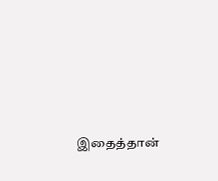இதைத்தான்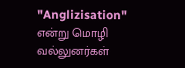"Anglizisation"
என்று மொழி வல்லுனர்கள்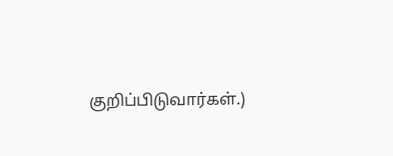குறிப்பிடுவார்கள்.)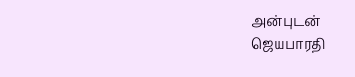அன்புடன்
ஜெயபாரதி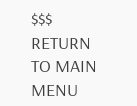$$$
RETURN TO MAIN MENU